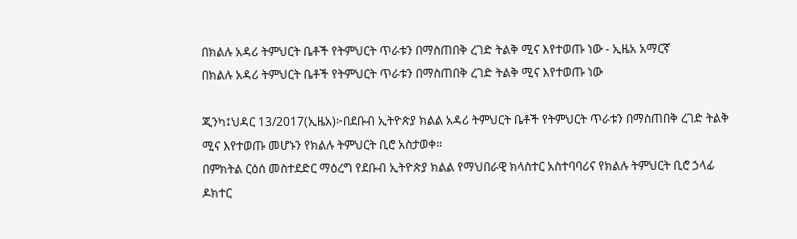በክልሉ አዳሪ ትምህርት ቤቶች የትምህርት ጥራቱን በማስጠበቅ ረገድ ትልቅ ሚና እየተወጡ ነው - ኢዜአ አማርኛ
በክልሉ አዳሪ ትምህርት ቤቶች የትምህርት ጥራቱን በማስጠበቅ ረገድ ትልቅ ሚና እየተወጡ ነው

ጂንካ፤ህዳር 13/2017(ኢዜአ)፦በደቡብ ኢትዮጵያ ክልል አዳሪ ትምህርት ቤቶች የትምህርት ጥራቱን በማስጠበቅ ረገድ ትልቅ ሚና እየተወጡ መሆኑን የክልሉ ትምህርት ቢሮ አስታወቀ።
በምክትል ርዕሰ መስተደድር ማዕረግ የደቡብ ኢትዮጵያ ክልል የማህበራዊ ክላስተር አስተባባሪና የክልሉ ትምህርት ቢሮ ኃላፊ ዶክተር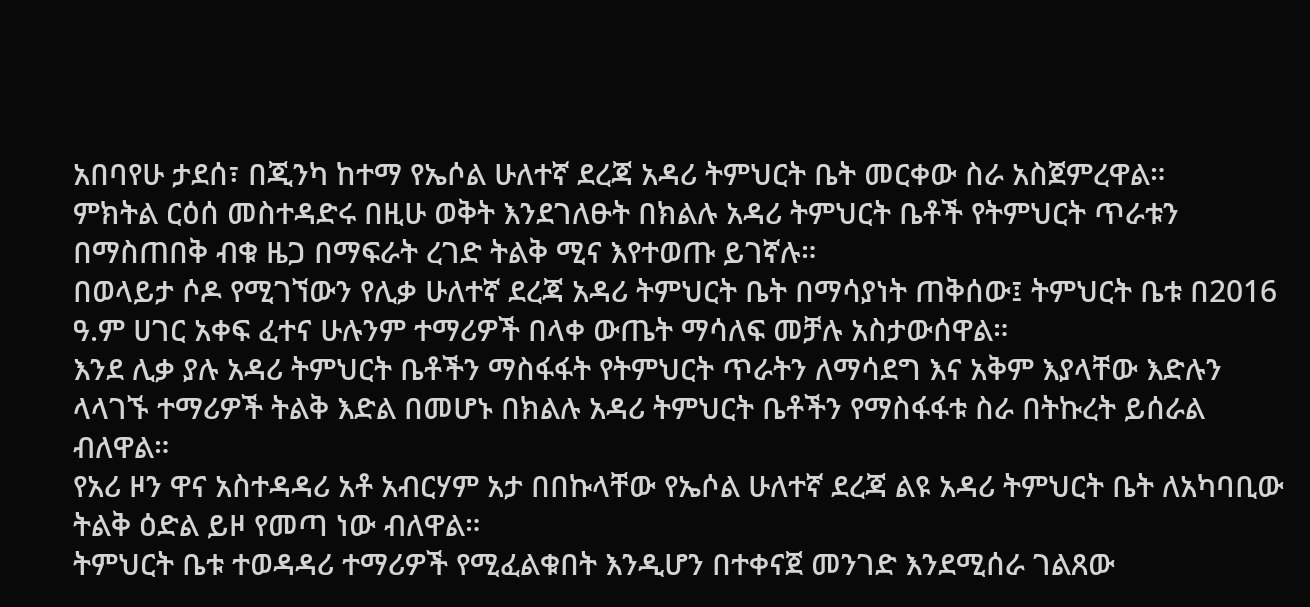አበባየሁ ታደሰ፣ በጂንካ ከተማ የኤሶል ሁለተኛ ደረጃ አዳሪ ትምህርት ቤት መርቀው ስራ አስጀምረዋል።
ምክትል ርዕሰ መስተዳድሩ በዚሁ ወቅት እንደገለፁት በክልሉ አዳሪ ትምህርት ቤቶች የትምህርት ጥራቱን በማስጠበቅ ብቁ ዜጋ በማፍራት ረገድ ትልቅ ሚና እየተወጡ ይገኛሉ።
በወላይታ ሶዶ የሚገኘውን የሊቃ ሁለተኛ ደረጃ አዳሪ ትምህርት ቤት በማሳያነት ጠቅሰው፤ ትምህርት ቤቱ በ2016 ዓ.ም ሀገር አቀፍ ፈተና ሁሉንም ተማሪዎች በላቀ ውጤት ማሳለፍ መቻሉ አስታውሰዋል።
እንደ ሊቃ ያሉ አዳሪ ትምህርት ቤቶችን ማስፋፋት የትምህርት ጥራትን ለማሳደግ እና አቅም እያላቸው እድሉን ላላገኙ ተማሪዎች ትልቅ እድል በመሆኑ በክልሉ አዳሪ ትምህርት ቤቶችን የማስፋፋቱ ስራ በትኩረት ይሰራል ብለዋል።
የአሪ ዞን ዋና አስተዳዳሪ አቶ አብርሃም አታ በበኩላቸው የኤሶል ሁለተኛ ደረጃ ልዩ አዳሪ ትምህርት ቤት ለአካባቢው ትልቅ ዕድል ይዞ የመጣ ነው ብለዋል።
ትምህርት ቤቱ ተወዳዳሪ ተማሪዎች የሚፈልቁበት እንዲሆን በተቀናጀ መንገድ እንደሚሰራ ገልጸው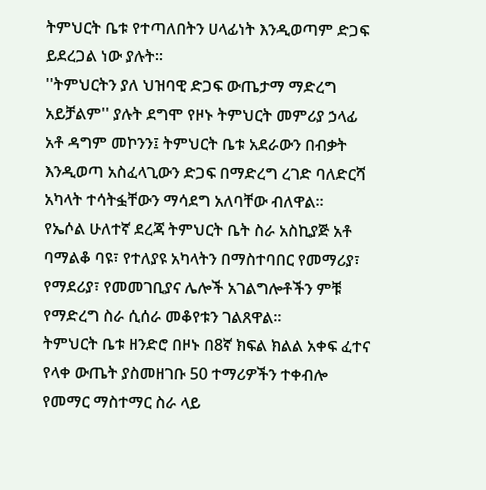ትምህርት ቤቱ የተጣለበትን ሀላፊነት እንዲወጣም ድጋፍ ይደረጋል ነው ያሉት።
''ትምህርትን ያለ ህዝባዊ ድጋፍ ውጤታማ ማድረግ አይቻልም'' ያሉት ደግሞ የዞኑ ትምህርት መምሪያ ኃላፊ አቶ ዳግም መኮንን፤ ትምህርት ቤቱ አደራውን በብቃት እንዲወጣ አስፈላጊውን ድጋፍ በማድረግ ረገድ ባለድርሻ አካላት ተሳትፏቸውን ማሳደግ አለባቸው ብለዋል።
የኤሶል ሁለተኛ ደረጃ ትምህርት ቤት ስራ አስኪያጅ አቶ ባማልቆ ባዩ፣ የተለያዩ አካላትን በማስተባበር የመማሪያ፣ የማደሪያ፣ የመመገቢያና ሌሎች አገልግሎቶችን ምቹ የማድረግ ስራ ሲሰራ መቆየቱን ገልጸዋል።
ትምህርት ቤቱ ዘንድሮ በዞኑ በ8ኛ ክፍል ክልል አቀፍ ፈተና የላቀ ውጤት ያስመዘገቡ 50 ተማሪዎችን ተቀብሎ የመማር ማስተማር ስራ ላይ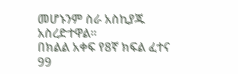መሆኑንም ስራ አስኪያጁ አስረድተዋል።
በክልል አቀፍ የ8ኛ ክፍል ፈተና 99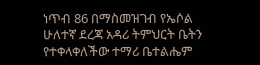ነጥብ 86 በማስመዝገብ የኤሶል ሁለተኛ ደረጃ አዳሪ ትምህርት ቤትን የተቀላቀለችው ተማሪ ቤተልሔም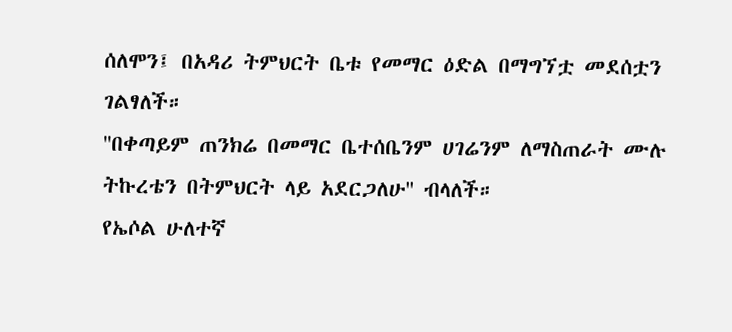ሰለሞን፤ በአዳሪ ትምህርት ቤቱ የመማር ዕድል በማግኘቷ መደሰቷን ገልፃለች።
''በቀጣይም ጠንክሬ በመማር ቤተሰቤንም ሀገሬንም ለማስጠራት ሙሉ ትኩረቴን በትምህርት ላይ አደርጋለሁ'' ብላለች።
የኤሶል ሁለተኛ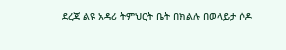ደረጃ ልዩ አዳሪ ትምህርት ቤት በክልሉ በወላይታ ሶዶ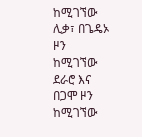ከሚገኘው ሊቃ፣ በጌዴኦ ዞን ከሚገኘው ደራሮ እና በጋሞ ዞን ከሚገኘው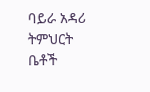ባይራ አዳሪ ትምህርት ቤቶች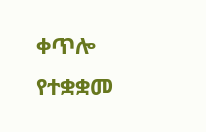ቀጥሎ የተቋቋመ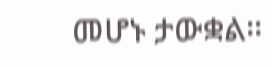መሆኑ ታውቋል።